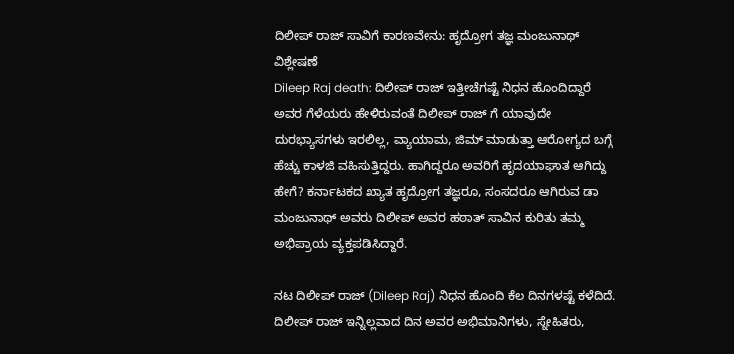ದಿಲೀಪ್ ರಾಜ್ ಸಾವಿಗೆ ಕಾರಣವೇನು: ಹೃದ್ರೋಗ ತಜ್ಞ ಮಂಜುನಾಥ್ ವಿಶ್ಲೇಷಣೆ
Dileep Raj death: ದಿಲೀಪ್ ರಾಜ್ ಇತ್ತೀಚೆಗಷ್ಟೆ ನಿಧನ ಹೊಂದಿದ್ದಾರೆ ಅವರ ಗೆಳೆಯರು ಹೇಳಿರುವಂತೆ ದಿಲೀಪ್ ರಾಜ್ ಗೆ ಯಾವುದೇ ದುರಭ್ಯಾಸಗಳು ಇರಲಿಲ್ಲ, ವ್ಯಾಯಾಮ, ಜಿಮ್ ಮಾಡುತ್ತಾ ಆರೋಗ್ಯದ ಬಗ್ಗೆ ಹೆಚ್ಚು ಕಾಳಜಿ ವಹಿಸುತ್ತಿದ್ದರು. ಹಾಗಿದ್ದರೂ ಅವರಿಗೆ ಹೃದಯಾಘಾತ ಆಗಿದ್ದು ಹೇಗೆ? ಕರ್ನಾಟಕದ ಖ್ಯಾತ ಹೃದ್ರೋಗ ತಜ್ಞರೂ, ಸಂಸದರೂ ಆಗಿರುವ ಡಾ ಮಂಜುನಾಥ್ ಅವರು ದಿಲೀಪ್ ಅವರ ಹಠಾತ್ ಸಾವಿನ ಕುರಿತು ತಮ್ಮ ಅಭಿಪ್ರಾಯ ವ್ಯಕ್ತಪಡಿಸಿದ್ದಾರೆ.

ನಟ ದಿಲೀಪ್ ರಾಜ್ (Dileep Raj) ನಿಧನ ಹೊಂದಿ ಕೆಲ ದಿನಗಳಷ್ಟೆ ಕಳೆದಿದೆ. ದಿಲೀಪ್ ರಾಜ್ ಇನ್ನಿಲ್ಲವಾದ ದಿನ ಅವರ ಅಭಿಮಾನಿಗಳು, ಸ್ನೇಹಿತರು,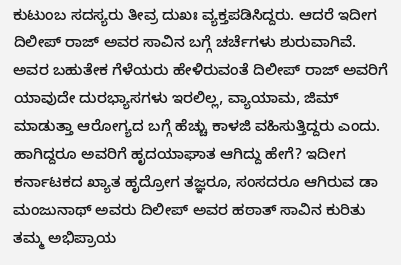ಕುಟುಂಬ ಸದಸ್ಯರು ತೀವ್ರ ದುಖಃ ವ್ಯಕ್ತಪಡಿಸಿದ್ದರು. ಆದರೆ ಇದೀಗ ದಿಲೀಪ್ ರಾಜ್ ಅವರ ಸಾವಿನ ಬಗ್ಗೆ ಚರ್ಚೆಗಳು ಶುರುವಾಗಿವೆ. ಅವರ ಬಹುತೇಕ ಗೆಳೆಯರು ಹೇಳಿರುವಂತೆ ದಿಲೀಪ್ ರಾಜ್ ಅವರಿಗೆ ಯಾವುದೇ ದುರಭ್ಯಾಸಗಳು ಇರಲಿಲ್ಲ, ವ್ಯಾಯಾಮ, ಜಿಮ್ ಮಾಡುತ್ತಾ ಆರೋಗ್ಯದ ಬಗ್ಗೆ ಹೆಚ್ಚು ಕಾಳಜಿ ವಹಿಸುತ್ತಿದ್ದರು ಎಂದು. ಹಾಗಿದ್ದರೂ ಅವರಿಗೆ ಹೃದಯಾಘಾತ ಆಗಿದ್ದು ಹೇಗೆ? ಇದೀಗ ಕರ್ನಾಟಕದ ಖ್ಯಾತ ಹೃದ್ರೋಗ ತಜ್ಞರೂ, ಸಂಸದರೂ ಆಗಿರುವ ಡಾ ಮಂಜುನಾಥ್ ಅವರು ದಿಲೀಪ್ ಅವರ ಹಠಾತ್ ಸಾವಿನ ಕುರಿತು ತಮ್ಮ ಅಭಿಪ್ರಾಯ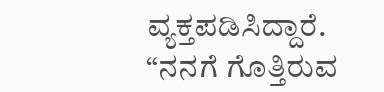ವ್ಯಕ್ತಪಡಿಸಿದ್ದಾರೆ.
“ನನಗೆ ಗೊತ್ತಿರುವ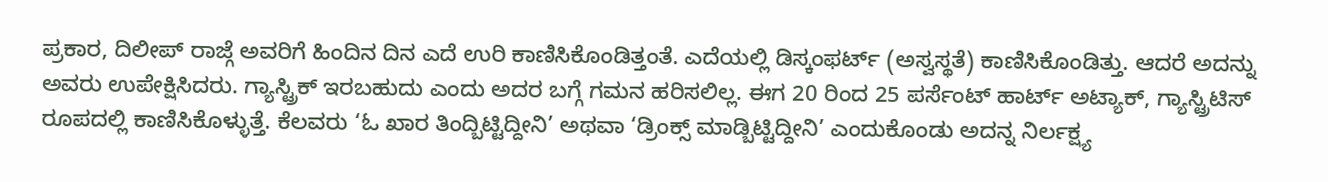ಪ್ರಕಾರ, ದಿಲೀಪ್ ರಾಜ್ಗೆ ಅವರಿಗೆ ಹಿಂದಿನ ದಿನ ಎದೆ ಉರಿ ಕಾಣಿಸಿಕೊಂಡಿತ್ತಂತೆ. ಎದೆಯಲ್ಲಿ ಡಿಸ್ಕಂಫರ್ಟ್ (ಅಸ್ವಸ್ಥತೆ) ಕಾಣಿಸಿಕೊಂಡಿತ್ತು. ಆದರೆ ಅದನ್ನು ಅವರು ಉಪೇಕ್ಷಿಸಿದರು. ಗ್ಯಾಸ್ಟ್ರಿಕ್ ಇರಬಹುದು ಎಂದು ಅದರ ಬಗ್ಗೆ ಗಮನ ಹರಿಸಲಿಲ್ಲ. ಈಗ 20 ರಿಂದ 25 ಪರ್ಸೆಂಟ್ ಹಾರ್ಟ್ ಅಟ್ಯಾಕ್, ಗ್ಯಾಸ್ಟ್ರಿಟಿಸ್ ರೂಪದಲ್ಲಿ ಕಾಣಿಸಿಕೊಳ್ಳುತ್ತೆ. ಕೆಲವರು ‘ಓ ಖಾರ ತಿಂದ್ಬಿಟ್ಟಿದ್ದೀನಿ’ ಅಥವಾ ‘ಡ್ರಿಂಕ್ಸ್ ಮಾಡ್ಬಿಟ್ಟಿದ್ದೀನಿ’ ಎಂದುಕೊಂಡು ಅದನ್ನ ನಿರ್ಲಕ್ಷ್ಯ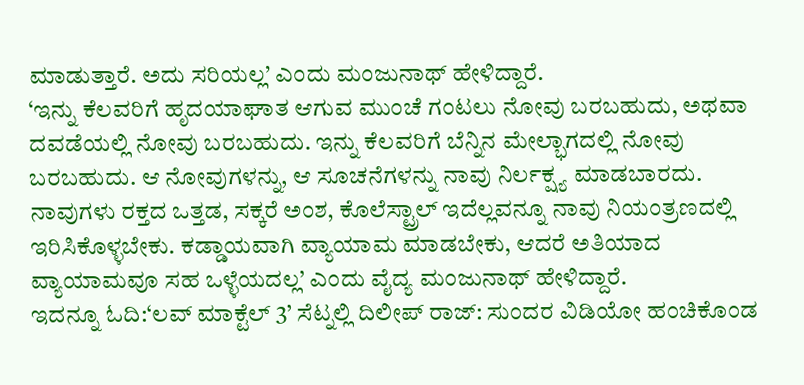ಮಾಡುತ್ತಾರೆ. ಅದು ಸರಿಯಲ್ಲ’ ಎಂದು ಮಂಜುನಾಥ್ ಹೇಳಿದ್ದಾರೆ.
‘ಇನ್ನು ಕೆಲವರಿಗೆ ಹೃದಯಾಘಾತ ಆಗುವ ಮುಂಚೆ ಗಂಟಲು ನೋವು ಬರಬಹುದು, ಅಥವಾ ದವಡೆಯಲ್ಲಿ ನೋವು ಬರಬಹುದು. ಇನ್ನು ಕೆಲವರಿಗೆ ಬೆನ್ನಿನ ಮೇಲ್ಭಾಗದಲ್ಲಿ ನೋವು ಬರಬಹುದು. ಆ ನೋವುಗಳನ್ನು, ಆ ಸೂಚನೆಗಳನ್ನು ನಾವು ನಿರ್ಲಕ್ಷ್ಯ ಮಾಡಬಾರದು. ನಾವುಗಳು ರಕ್ತದ ಒತ್ತಡ, ಸಕ್ಕರೆ ಅಂಶ, ಕೊಲೆಸ್ಟ್ರಾಲ್ ಇದೆಲ್ಲವನ್ನೂ ನಾವು ನಿಯಂತ್ರಣದಲ್ಲಿ ಇರಿಸಿಕೊಳ್ಳಬೇಕು. ಕಡ್ಡಾಯವಾಗಿ ವ್ಯಾಯಾಮ ಮಾಡಬೇಕು, ಆದರೆ ಅತಿಯಾದ ವ್ಯಾಯಾಮವೂ ಸಹ ಒಳ್ಳೆಯದಲ್ಲ’ ಎಂದು ವೈದ್ಯ ಮಂಜುನಾಥ್ ಹೇಳಿದ್ದಾರೆ.
ಇದನ್ನೂ ಓದಿ:‘ಲವ್ ಮಾಕ್ಟೆಲ್ 3’ ಸೆಟ್ನಲ್ಲಿ ದಿಲೀಪ್ ರಾಜ್: ಸುಂದರ ವಿಡಿಯೋ ಹಂಚಿಕೊಂಡ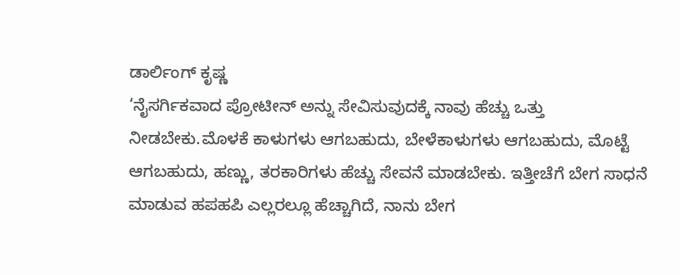ಡಾರ್ಲಿಂಗ್ ಕೃಷ್ಣ
‘ನೈಸರ್ಗಿಕವಾದ ಪ್ರೋಟೀನ್ ಅನ್ನು ಸೇವಿಸುವುದಕ್ಕೆ ನಾವು ಹೆಚ್ಚು ಒತ್ತು ನೀಡಬೇಕು.ಮೊಳಕೆ ಕಾಳುಗಳು ಆಗಬಹುದು, ಬೇಳೆಕಾಳುಗಳು ಆಗಬಹುದು, ಮೊಟ್ಟೆ ಆಗಬಹುದು, ಹಣ್ಣು, ತರಕಾರಿಗಳು ಹೆಚ್ಚು ಸೇವನೆ ಮಾಡಬೇಕು. ಇತ್ತೀಚೆಗೆ ಬೇಗ ಸಾಧನೆ ಮಾಡುವ ಹಪಹಪಿ ಎಲ್ಲರಲ್ಲೂ ಹೆಚ್ಚಾಗಿದೆ, ನಾನು ಬೇಗ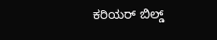ಕರಿಯರ್ ಬಿಲ್ಡ್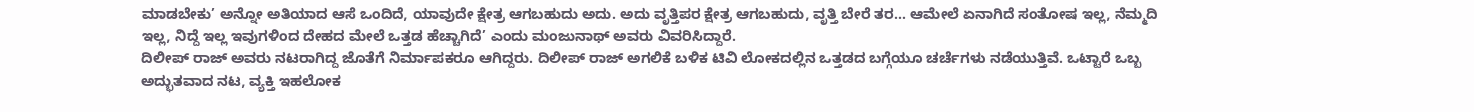ಮಾಡಬೇಕು’ ಅನ್ನೋ ಅತಿಯಾದ ಆಸೆ ಒಂದಿದೆ, ಯಾವುದೇ ಕ್ಷೇತ್ರ ಆಗಬಹುದು ಅದು. ಅದು ವೃತ್ತಿಪರ ಕ್ಷೇತ್ರ ಆಗಬಹುದು, ವೃತ್ತಿ ಬೇರೆ ತರ… ಆಮೇಲೆ ಏನಾಗಿದೆ ಸಂತೋಷ ಇಲ್ಲ, ನೆಮ್ಮದಿ ಇಲ್ಲ, ನಿದ್ದೆ ಇಲ್ಲ ಇವುಗಳಿಂದ ದೇಹದ ಮೇಲೆ ಒತ್ತಡ ಹೆಚ್ಚಾಗಿದೆ’ ಎಂದು ಮಂಜುನಾಥ್ ಅವರು ವಿವರಿಸಿದ್ದಾರೆ.
ದಿಲೀಪ್ ರಾಜ್ ಅವರು ನಟರಾಗಿದ್ದ ಜೊತೆಗೆ ನಿರ್ಮಾಪಕರೂ ಆಗಿದ್ದರು. ದಿಲೀಪ್ ರಾಜ್ ಅಗಲಿಕೆ ಬಳಿಕ ಟಿವಿ ಲೋಕದಲ್ಲಿನ ಒತ್ತಡದ ಬಗ್ಗೆಯೂ ಚರ್ಚೆಗಳು ನಡೆಯುತ್ತಿವೆ. ಒಟ್ಟಾರೆ ಒಬ್ಬ ಅದ್ಭುತವಾದ ನಟ, ವ್ಯಕ್ತಿ ಇಹಲೋಕ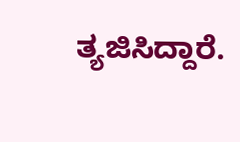ತ್ಯಜಿಸಿದ್ದಾರೆ.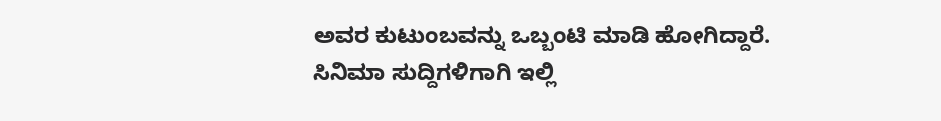ಅವರ ಕುಟುಂಬವನ್ನು ಒಬ್ಬಂಟಿ ಮಾಡಿ ಹೋಗಿದ್ದಾರೆ.
ಸಿನಿಮಾ ಸುದ್ದಿಗಳಿಗಾಗಿ ಇಲ್ಲಿ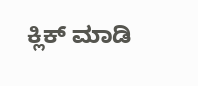ಕ್ಲಿಕ್ ಮಾಡಿ